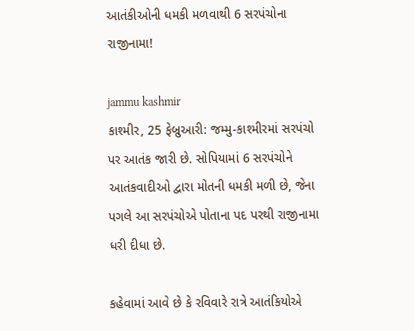આતંકીઓની ધમકી મળવાથી 6 સરપંચોના રાજીનામા!

jammu kashmir
કાશ્મીર, 25 ફેબ્રુઆરી: જમ્મુ-કાશ્મીરમાં સરપંચો પર આતંક જારી છે. સોપિયામાં 6 સરપંચોને આતંકવાદીઓ દ્વારા મોતની ધમકી મળી છે, જેના પગલે આ સરપંચોએ પોતાના પદ પરથી રાજીનામા ધરી દીધા છે.

કહેવામાં આવે છે કે રવિવારે રાત્રે આતંકિયોએ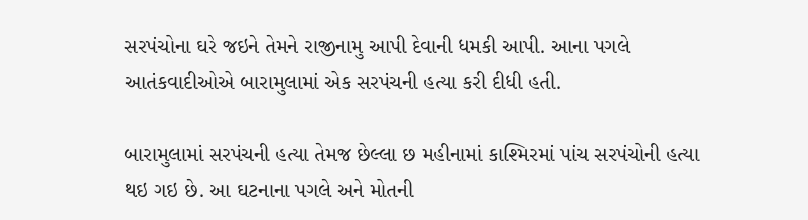સરપંચોના ઘરે જઇને તેમને રાજીનામુ આપી દેવાની ધમકી આપી. આના પગલે આતંકવાદીઓએ બારામુલામાં એક સરપંચની હત્યા કરી દીધી હતી.

બારામુલામાં સરપંચની હત્યા તેમજ છેલ્લા છ મહીનામાં કાશ્મિરમાં પાંચ સરપંચોની હત્યા થઇ ગઇ છે. આ ઘટનાના પગલે અને મોતની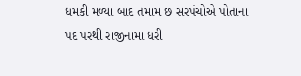ધમકી મળ્યા બાદ તમામ છ સરપંચોએ પોતાના પદ પરથી રાજીનામા ધરી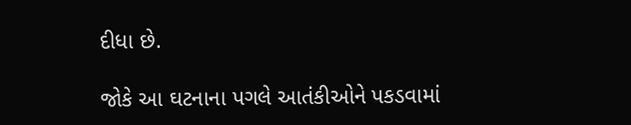દીધા છે.

જોકે આ ઘટનાના પગલે આતંકીઓને પકડવામાં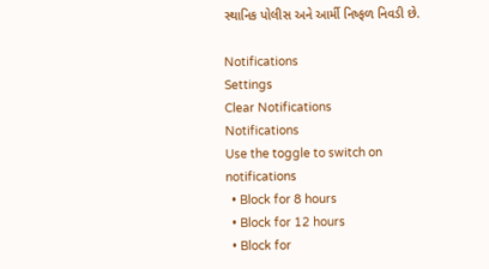સ્થાનિક પોલીસ અને આર્મી નિષ્ફળ નિવડી છે.

Notifications
Settings
Clear Notifications
Notifications
Use the toggle to switch on notifications
  • Block for 8 hours
  • Block for 12 hours
  • Block for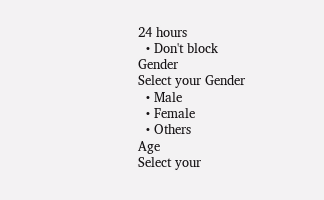24 hours
  • Don't block
Gender
Select your Gender
  • Male
  • Female
  • Others
Age
Select your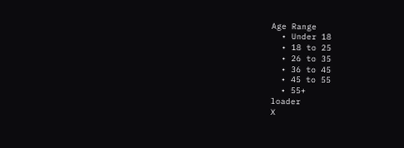Age Range
  • Under 18
  • 18 to 25
  • 26 to 35
  • 36 to 45
  • 45 to 55
  • 55+
loader
X